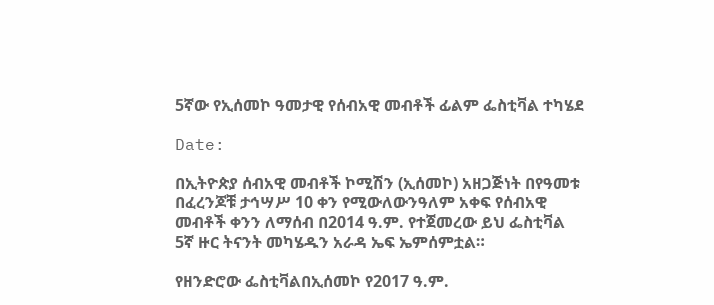5ኛው የኢሰመኮ ዓመታዊ የሰብአዊ መብቶች ፊልም ፌስቲቫል ተካሄደ

Date:

በኢትዮጵያ ሰብአዊ መብቶች ኮሚሽን (ኢሰመኮ) አዘጋጅነት በየዓመቱ በፈረንጆቹ ታኅሣሥ 10 ቀን የሚውለውንዓለም አቀፍ የሰብአዊ መብቶች ቀንን ለማሰብ በ2014 ዓ.ም. የተጀመረው ይህ ፌስቲቫል 5ኛ ዙር ትናንት መካሄዱን አራዳ ኤፍ ኤምሰምቷል።

የዘንድሮው ፌስቲቫልበኢሰመኮ የ2017 ዓ.ም.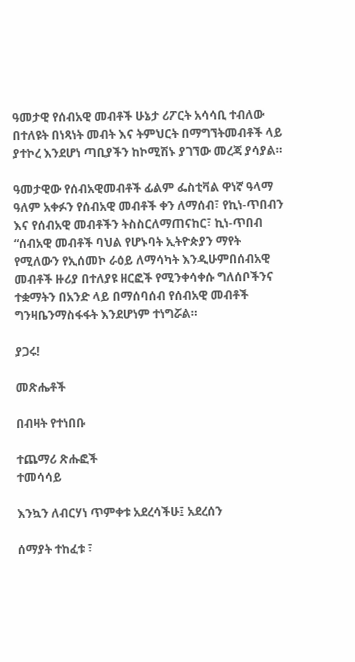ዓመታዊ የሰብአዊ መብቶች ሁኔታ ሪፖርት አሳሳቢ ተብለው በተለዩት በነጻነት መብት እና ትምህርት በማግኘትመብቶች ላይ ያተኮረ እንደሆነ ጣቢያችን ከኮሚሽኑ ያገኘው መረጃ ያሳያል።

ዓመታዊው የሰብአዊመብቶች ፊልም ፌስቲቫል ዋነኛ ዓላማ ዓለም አቀፉን የሰብአዊ መብቶች ቀን ለማሰብ፣ የኪነ-ጥበብን እና የሰብአዊ መብቶችን ትስስርለማጠናከር፣ ኪነ-ጥበብ “ሰብአዊ መብቶች ባህል የሆኑባት ኢትዮጵያን ማየት የሚለውን የኢሰመኮ ራዕይ ለማሳካት እንዲሁምበሰብአዊ መብቶች ዙሪያ በተለያዩ ዘርፎች የሚንቀሳቀሱ ግለሰቦችንና ተቋማትን በአንድ ላይ በማሰባሰብ የሰብአዊ መብቶች ግንዛቤንማስፋፋት እንደሆነም ተነግሯል።

ያጋሩ!

መጽሔቶች

በብዛት የተነበቡ

ተጨማሪ ጽሑፎች
ተመሳሳይ

እንኳን ለብርሃነ ጥምቀቱ አደረሳችሁ፤ አደረሰን

ሰማያት ተከፈቱ ፣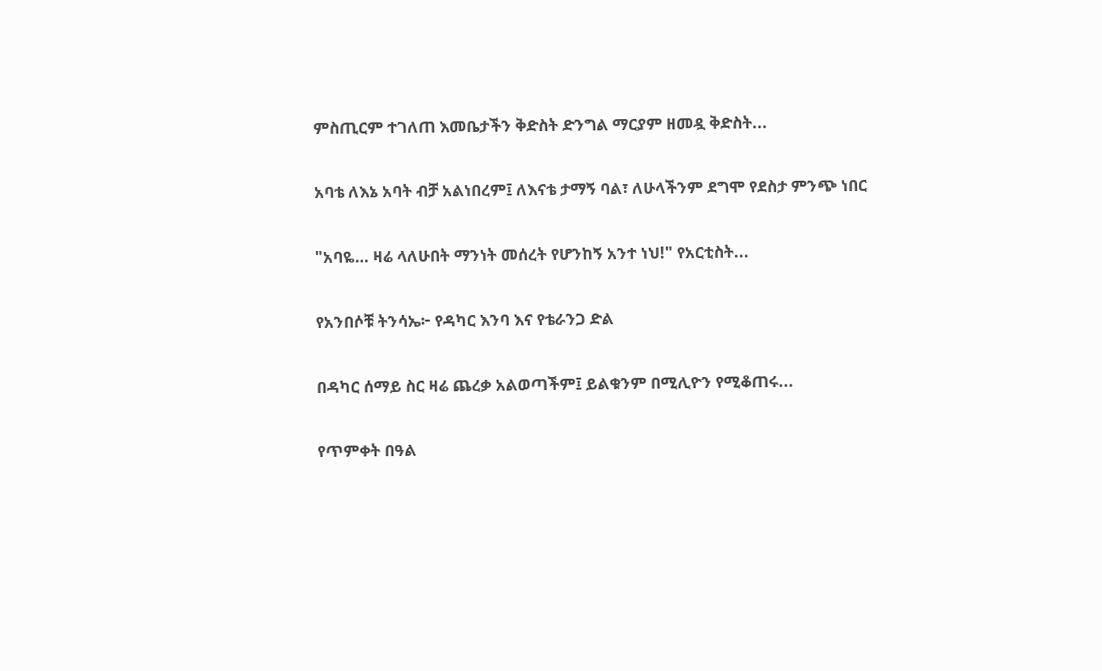ምስጢርም ተገለጠ እመቤታችን ቅድስት ድንግል ማርያም ዘመዷ ቅድስት...

አባቴ ለእኔ አባት ብቻ አልነበረም፤ ለእናቴ ታማኝ ባል፣ ለሁላችንም ደግሞ የደስታ ምንጭ ነበር

"አባዬ… ዛሬ ላለሁበት ማንነት መሰረት የሆንከኝ አንተ ነህ!" የአርቲስት...

የአንበሶቹ ትንሳኤ፦ የዳካር እንባ እና የቴራንጋ ድል

በዳካር ሰማይ ስር ዛሬ ጨረቃ አልወጣችም፤ ይልቁንም በሚሊዮን የሚቆጠሩ...

የጥምቀት በዓል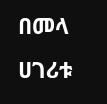በመላ ሀገሪቱ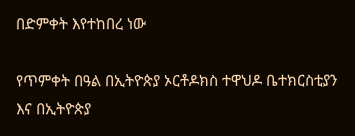በድምቀት እየተከበረ ነው

የጥምቀት በዓል በኢትዮጵያ ኦርቶዶክስ ተዋህዶ ቤተክርስቲያን እና በኢትዮጵያ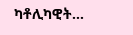ካቶሊካዊት...